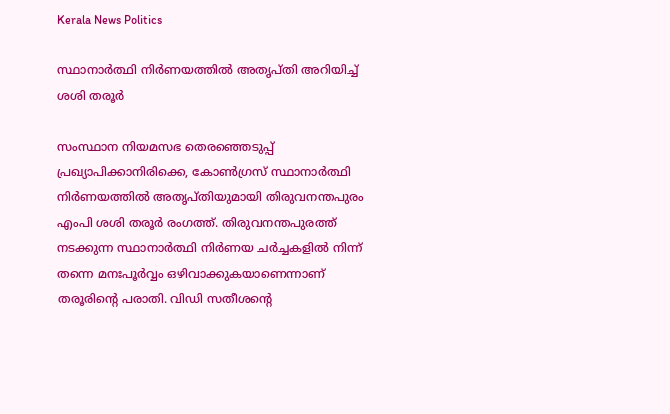Kerala News Politics

സ്ഥാനാര്‍ത്ഥി നിര്‍ണയത്തില്‍ അതൃപ്തി അറിയിച്ച് ശശി തരൂര്‍

സംസ്ഥാന നിയമസഭ തെരഞ്ഞെടുപ്പ് പ്രഖ്യാപിക്കാനിരിക്കെ, കോണ്‍ഗ്രസ് സ്ഥാനാര്‍ത്ഥി നിര്‍ണയത്തില്‍ അതൃപ്തിയുമായി തിരുവനന്തപുരം എംപി ശശി തരൂര്‍ രംഗത്ത്. തിരുവനന്തപുരത്ത് നടക്കുന്ന സ്ഥാനാര്‍ത്ഥി നിര്‍ണയ ചര്‍ച്ചകളില്‍ നിന്ന് തന്നെ മനഃപൂര്‍വ്വം ഒഴിവാക്കുകയാണെന്നാണ് തരൂരിൻ്റെ പരാതി. വിഡി സതീശൻ്റെ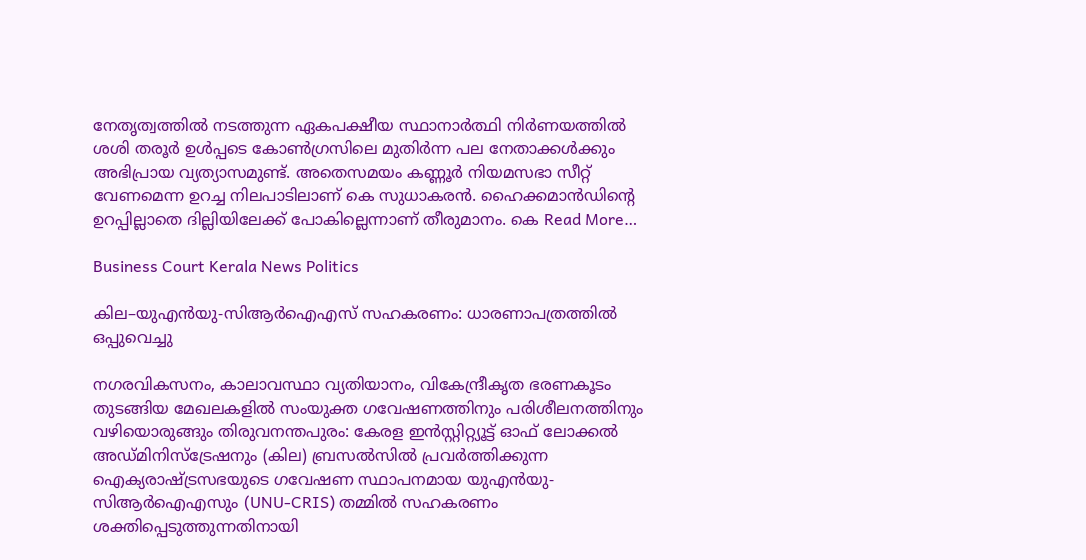നേതൃത്വത്തില്‍ നടത്തുന്ന ഏകപക്ഷീയ സ്ഥാനാര്‍ത്ഥി നിര്‍ണയത്തില്‍ ശശി തരൂര്‍ ഉള്‍പ്പടെ കോണ്‍ഗ്രസിലെ മുതിര്‍ന്ന പല നേതാക്കള്‍ക്കും അഭിപ്രായ വ്യത്യാസമുണ്ട്. അതെസമയം കണ്ണൂര്‍ നിയമസഭാ സീറ്റ് വേണമെന്ന ഉറച്ച നിലപാടിലാണ് കെ സുധാകരന്‍. ഹൈക്കമാന്‍ഡിൻ്റെ ഉറപ്പില്ലാതെ ദില്ലിയിലേക്ക് പോകില്ലെന്നാണ് തീരുമാനം. കെ Read More…

Business Court Kerala News Politics

കില–യുഎൻയു-സിആർഐഎസ് സഹകരണം: ധാരണാപത്രത്തിൽ ഒപ്പുവെച്ചു

നഗരവികസനം, കാലാവസ്ഥാ വ്യതിയാനം, വികേന്ദ്രീകൃത ഭരണകൂടം തുടങ്ങിയ മേഖലകളിൽ സംയുക്ത ഗവേഷണത്തിനും പരിശീലനത്തിനും വഴിയൊരുങ്ങും തിരുവനന്തപുരം: കേരള ഇൻസ്റ്റിറ്റ്യൂട്ട് ഓഫ് ലോക്കൽ അഡ്മിനിസ്ട്രേഷനും (കില) ബ്രസൽസിൽ പ്രവർത്തിക്കുന്ന ഐക്യരാഷ്ട്രസഭയുടെ ഗവേഷണ സ്ഥാപനമായ യുഎൻയു-സിആർഐഎസും (UNU-CRIS) തമ്മിൽ സഹകരണം ശക്തിപ്പെടുത്തുന്നതിനായി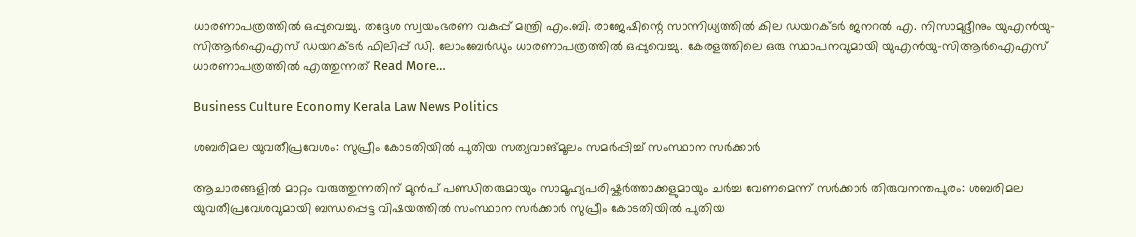ധാരണാപത്രത്തിൽ ഒപ്പുവെച്ചു. തദ്ദേശ സ്വയംഭരണ വകുപ്പ് മന്ത്രി എം.ബി. രാജേഷിന്റെ സാന്നിധ്യത്തിൽ കില ഡയറക്ടർ ജനറൽ എ. നിസാമുദ്ദീനും യുഎൻയു-സിആർഐഎസ് ഡയറക്ടർ ഫിലിപ്പ് ഡി. ലോംബേർഡും ധാരണാപത്രത്തിൽ ഒപ്പുവെച്ചു. കേരളത്തിലെ ഒരു സ്ഥാപനവുമായി യുഎൻയു-സിആർഐഎസ് ധാരണാപത്രത്തിൽ എത്തുന്നത് Read More…

Business Culture Economy Kerala Law News Politics

ശബരിമല യുവതീപ്രവേശം: സുപ്രീം കോടതിയിൽ പുതിയ സത്യവാങ്മൂലം സമർപ്പിച്ച് സംസ്ഥാന സർക്കാർ

ആചാരങ്ങളിൽ മാറ്റം വരുത്തുന്നതിന് മുൻപ് പണ്ഡിതരുമായും സാമൂഹ്യപരിഷ്കർത്താക്കളുമായും ചർച്ച വേണമെന്ന് സർക്കാർ തിരുവനന്തപുരം: ശബരിമല യുവതീപ്രവേശവുമായി ബന്ധപ്പെട്ട വിഷയത്തിൽ സംസ്ഥാന സർക്കാർ സുപ്രീം കോടതിയിൽ പുതിയ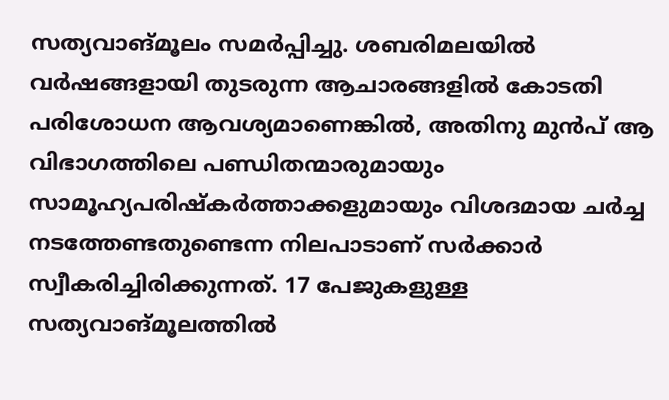സത്യവാങ്മൂലം സമർപ്പിച്ചു. ശബരിമലയിൽ വർഷങ്ങളായി തുടരുന്ന ആചാരങ്ങളിൽ കോടതി പരിശോധന ആവശ്യമാണെങ്കിൽ, അതിനു മുൻപ് ആ വിഭാഗത്തിലെ പണ്ഡിതന്മാരുമായും സാമൂഹ്യപരിഷ്കർത്താക്കളുമായും വിശദമായ ചർച്ച നടത്തേണ്ടതുണ്ടെന്ന നിലപാടാണ് സർക്കാർ സ്വീകരിച്ചിരിക്കുന്നത്. 17 പേജുകളുള്ള സത്യവാങ്മൂലത്തിൽ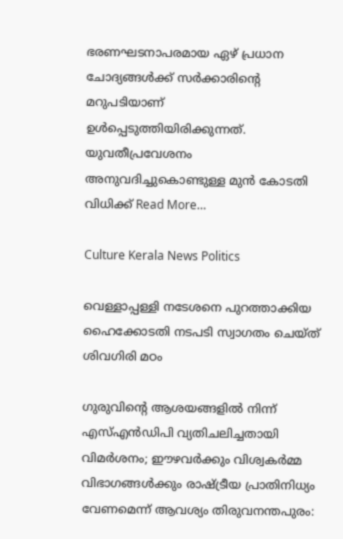ഭരണഘടനാപരമായ ഏഴ് പ്രധാന ചോദ്യങ്ങൾക്ക് സർക്കാരിന്റെ മറുപടിയാണ് ഉൾപ്പെടുത്തിയിരിക്കുന്നത്. യുവതീപ്രവേശനം അനുവദിച്ചുകൊണ്ടുള്ള മുൻ കോടതി വിധിക്ക് Read More…

Culture Kerala News Politics

വെള്ളാപ്പള്ളി നടേശനെ പുറത്താക്കിയ ഹൈക്കോടതി നടപടി സ്വാഗതം ചെയ്ത് ശിവഗിരി മഠം

ഗുരുവിന്റെ ആശയങ്ങളിൽ നിന്ന് എസ്എൻഡിപി വ്യതിചലിച്ചതായി വിമർശനം; ഈഴവർക്കും വിശ്വകർമ്മ വിഭാഗങ്ങൾക്കും രാഷ്ട്രീയ പ്രാതിനിധ്യം വേണമെന്ന് ആവശ്യം തിരുവനന്തപുരം: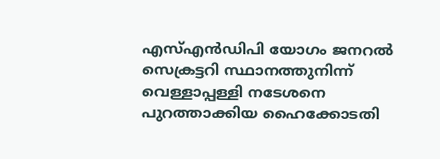എസ്എൻഡിപി യോഗം ജനറൽ സെക്രട്ടറി സ്ഥാനത്തുനിന്ന് വെള്ളാപ്പള്ളി നടേശനെ പുറത്താക്കിയ ഹൈക്കോടതി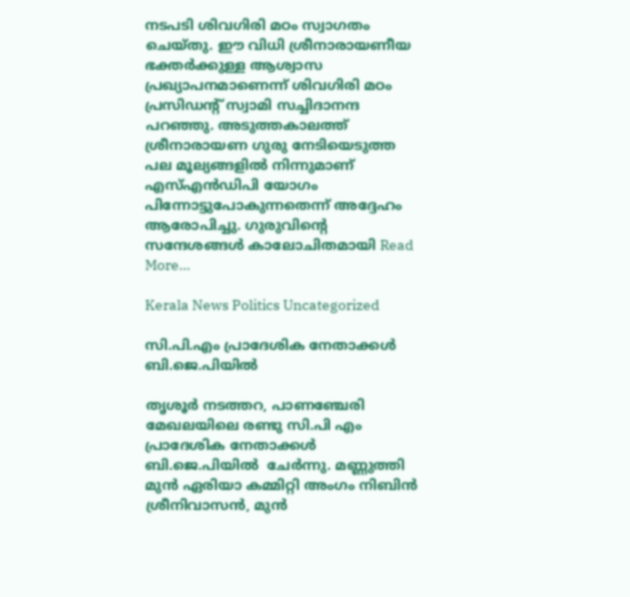നടപടി ശിവഗിരി മഠം സ്വാഗതം ചെയ്തു. ഈ വിധി ശ്രീനാരായണീയ ഭക്തർക്കുള്ള ആശ്വാസ പ്രഖ്യാപനമാണെന്ന് ശിവഗിരി മഠം പ്രസിഡന്റ് സ്വാമി സച്ചിദാനന്ദ പറഞ്ഞു. അടുത്തകാലത്ത് ശ്രീനാരായണ ഗുരു നേടിയെടുത്ത പല മൂല്യങ്ങളിൽ നിന്നുമാണ് എസ്എൻഡിപി യോഗം പിന്നോട്ടുപോകുന്നതെന്ന് അദ്ദേഹം ആരോപിച്ചു. ഗുരുവിന്റെ സന്ദേശങ്ങൾ കാലോചിതമായി Read More…

Kerala News Politics Uncategorized

സി.പി.എം പ്രാദേശിക നേതാക്കൾ ബി.ജെ.പിയിൽ

തൃശൂർ നടത്തറ, പാണഞ്ചേരി മേഖലയിലെ രണ്ടു സി.പി എം പ്രാദേശിക നേതാക്കൾ ബി.ജെ.പിയിൽ  ചേർന്നു. മണ്ണുത്തി മുൻ ഏരിയാ കമ്മിറ്റി അംഗം നിബിൻ ശ്രീനിവാസൻ, മുൻ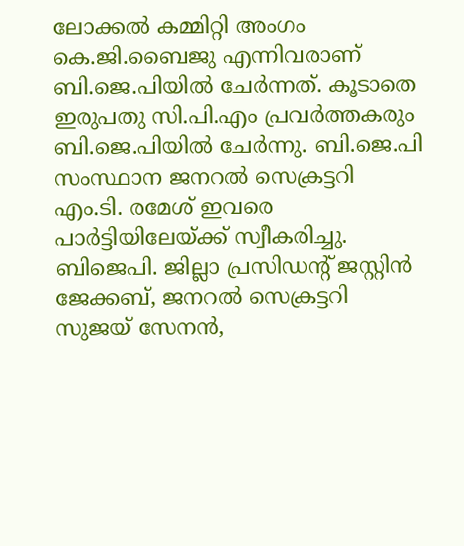ലോക്കൽ കമ്മിറ്റി അംഗം കെ.ജി.ബൈജു എന്നിവരാണ് ബി.ജെ.പിയിൽ ചേർന്നത്. കൂടാതെ ഇരുപതു സി.പി.എം പ്രവർത്തകരും ബി.ജെ.പിയിൽ ചേർന്നു. ബി.ജെ.പി സംസ്ഥാന ജനറൽ സെക്രട്ടറി എം.ടി. രമേശ് ഇവരെ പാർട്ടിയിലേയ്ക്ക് സ്വീകരിച്ചു. ബിജെപി. ജില്ലാ പ്രസിഡന്റ്‌ ജസ്റ്റിൻ ജേക്കബ്, ജനറൽ സെക്രട്ടറി സുജയ് സേനൻ,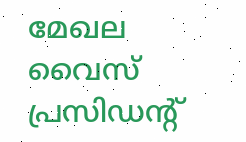മേഖല വൈസ് പ്രസിഡന്റ്‌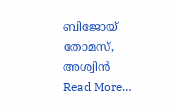ബിജോയ്‌ തോമസ്, അശ്വിൻ Read More…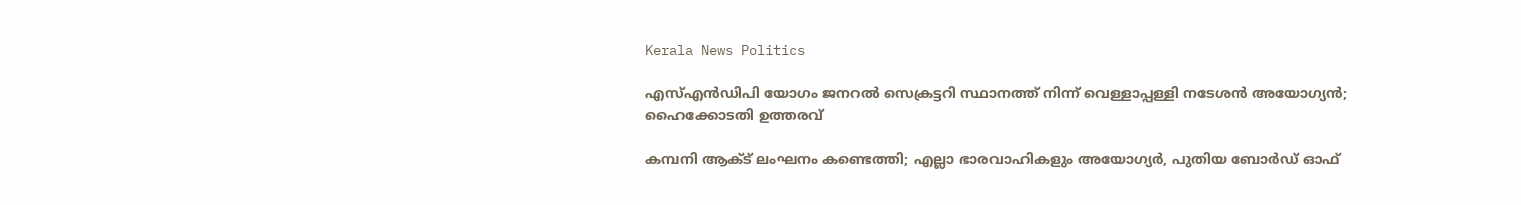Kerala News Politics

എസ്എൻഡിപി യോഗം ജനറൽ സെക്രട്ടറി സ്ഥാനത്ത് നിന്ന് വെള്ളാപ്പള്ളി നടേശൻ അയോഗ്യൻ; ഹൈക്കോടതി ഉത്തരവ്

കമ്പനി ആക്ട് ലംഘനം കണ്ടെത്തി; എല്ലാ ഭാരവാഹികളും അയോഗ്യർ, പുതിയ ബോർഡ് ഓഫ്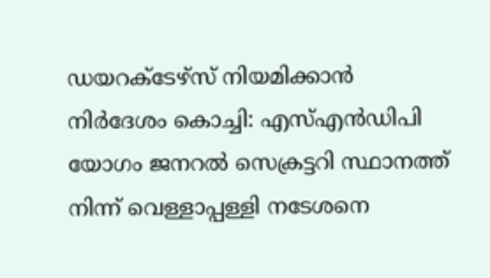ഡയറക്ടേഴ്സ് നിയമിക്കാൻ നിർദേശം കൊച്ചി: എസ്എൻഡിപി യോഗം ജനറൽ സെക്രട്ടറി സ്ഥാനത്ത് നിന്ന് വെള്ളാപ്പള്ളി നടേശനെ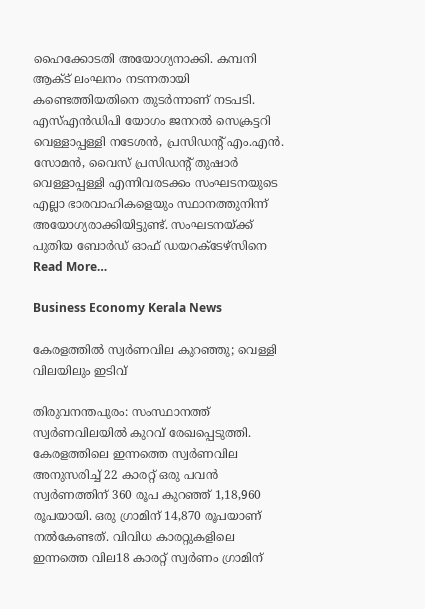ഹൈക്കോടതി അയോഗ്യനാക്കി. കമ്പനി ആക്ട് ലംഘനം നടന്നതായി കണ്ടെത്തിയതിനെ തുടർന്നാണ് നടപടി. എസ്എൻഡിപി യോഗം ജനറൽ സെക്രട്ടറി വെള്ളാപ്പള്ളി നടേശൻ, പ്രസിഡന്റ് എം.എൻ. സോമൻ, വൈസ് പ്രസിഡന്റ് തുഷാർ വെള്ളാപ്പള്ളി എന്നിവരടക്കം സംഘടനയുടെ എല്ലാ ഭാരവാഹികളെയും സ്ഥാനത്തുനിന്ന് അയോഗ്യരാക്കിയിട്ടുണ്ട്. സംഘടനയ്ക്ക് പുതിയ ബോർഡ് ഓഫ് ഡയറക്ടേഴ്‌സിനെ Read More…

Business Economy Kerala News

കേരളത്തിൽ സ്വർണവില കുറഞ്ഞു; വെള്ളി വിലയിലും ഇടിവ്

തിരുവനന്തപുരം: സംസ്ഥാനത്ത് സ്വർണവിലയിൽ കുറവ് രേഖപ്പെടുത്തി. കേരളത്തിലെ ഇന്നത്തെ സ്വർണവില അനുസരിച്ച് 22 കാരറ്റ് ഒരു പവൻ സ്വർണത്തിന് 360 രൂപ കുറഞ്ഞ് 1,18,960 രൂപയായി. ഒരു ഗ്രാമിന് 14,870 രൂപയാണ് നൽകേണ്ടത്. വിവിധ കാരറ്റുകളിലെ ഇന്നത്തെ വില18 കാരറ്റ് സ്വർണം ഗ്രാമിന്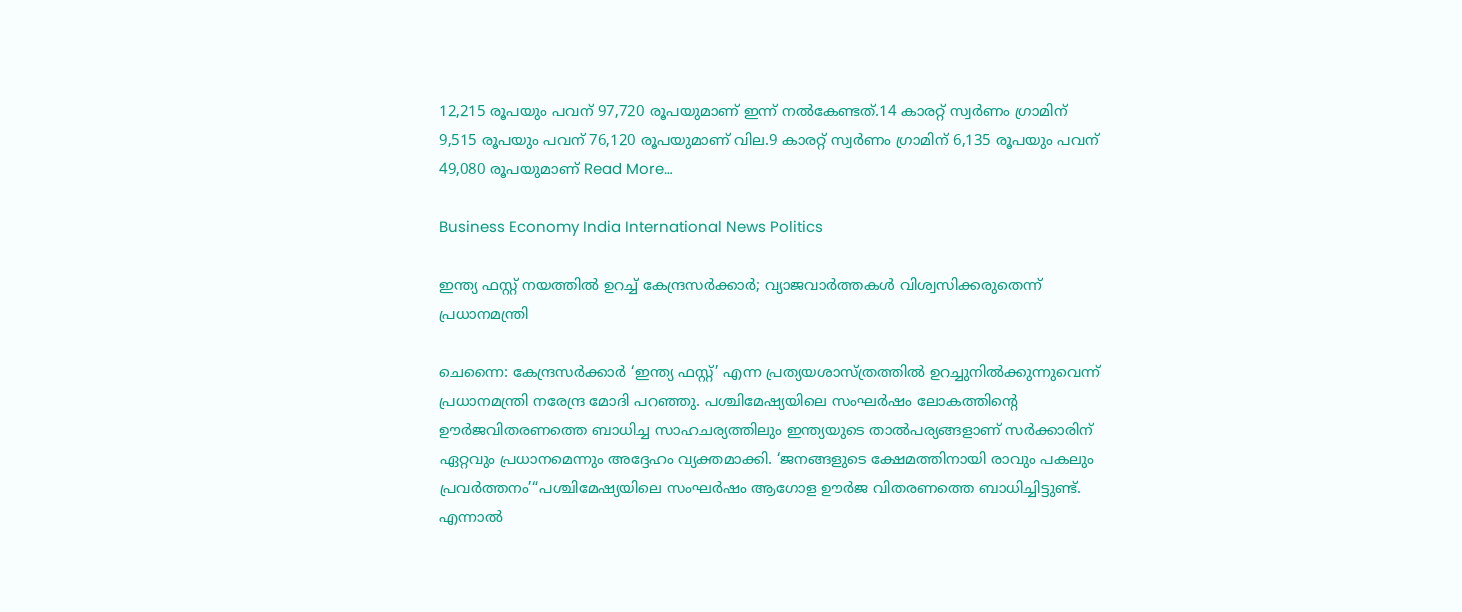12,215 രൂപയും പവന് 97,720 രൂപയുമാണ് ഇന്ന് നൽകേണ്ടത്.14 കാരറ്റ് സ്വർണം ഗ്രാമിന് 9,515 രൂപയും പവന് 76,120 രൂപയുമാണ് വില.9 കാരറ്റ് സ്വർണം ഗ്രാമിന് 6,135 രൂപയും പവന് 49,080 രൂപയുമാണ് Read More…

Business Economy India International News Politics

ഇന്ത്യ ഫസ്റ്റ് നയത്തിൽ ഉറച്ച് കേന്ദ്രസർക്കാർ; വ്യാജവാർത്തകൾ വിശ്വസിക്കരുതെന്ന് പ്രധാനമന്ത്രി

ചെന്നൈ: കേന്ദ്രസർക്കാർ ‘ഇന്ത്യ ഫസ്റ്റ്’ എന്ന പ്രത്യയശാസ്ത്രത്തിൽ ഉറച്ചുനിൽക്കുന്നുവെന്ന് പ്രധാനമന്ത്രി നരേന്ദ്ര മോദി പറഞ്ഞു. പശ്ചിമേഷ്യയിലെ സംഘർഷം ലോകത്തിന്റെ ഊർജവിതരണത്തെ ബാധിച്ച സാഹചര്യത്തിലും ഇന്ത്യയുടെ താൽപര്യങ്ങളാണ് സർക്കാരിന് ഏറ്റവും പ്രധാനമെന്നും അദ്ദേഹം വ്യക്തമാക്കി. ‘ജനങ്ങളുടെ ക്ഷേമത്തിനായി രാവും പകലും പ്രവർത്തനം’“പശ്ചിമേഷ്യയിലെ സംഘർഷം ആഗോള ഊർജ വിതരണത്തെ ബാധിച്ചിട്ടുണ്ട്. എന്നാൽ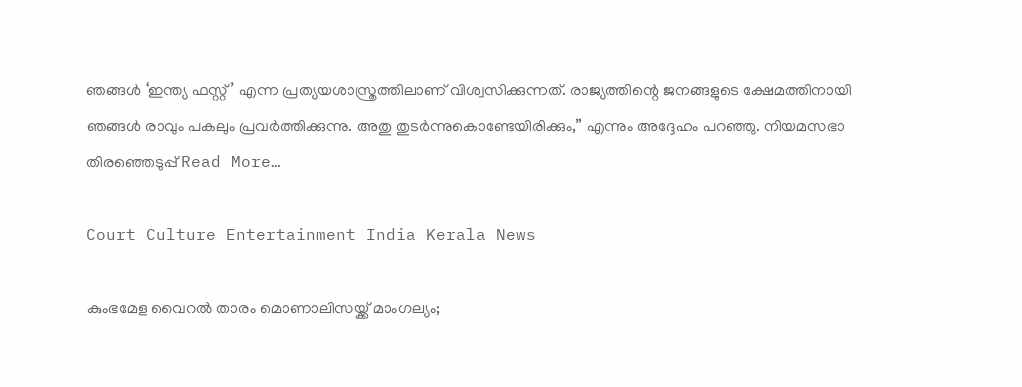ഞങ്ങൾ ‘ഇന്ത്യ ഫസ്റ്റ്’ എന്ന പ്രത്യയശാസ്ത്രത്തിലാണ് വിശ്വസിക്കുന്നത്. രാജ്യത്തിന്റെ ജനങ്ങളുടെ ക്ഷേമത്തിനായി ഞങ്ങൾ രാവും പകലും പ്രവർത്തിക്കുന്നു. അതു തുടർന്നുകൊണ്ടേയിരിക്കും,” എന്നും അദ്ദേഹം പറഞ്ഞു. നിയമസഭാ തിരഞ്ഞെടുപ്പ് Read More…

Court Culture Entertainment India Kerala News

കുംഭമേള വൈറൽ താരം മൊണാലിസയ്ക്ക് മാംഗല്യം;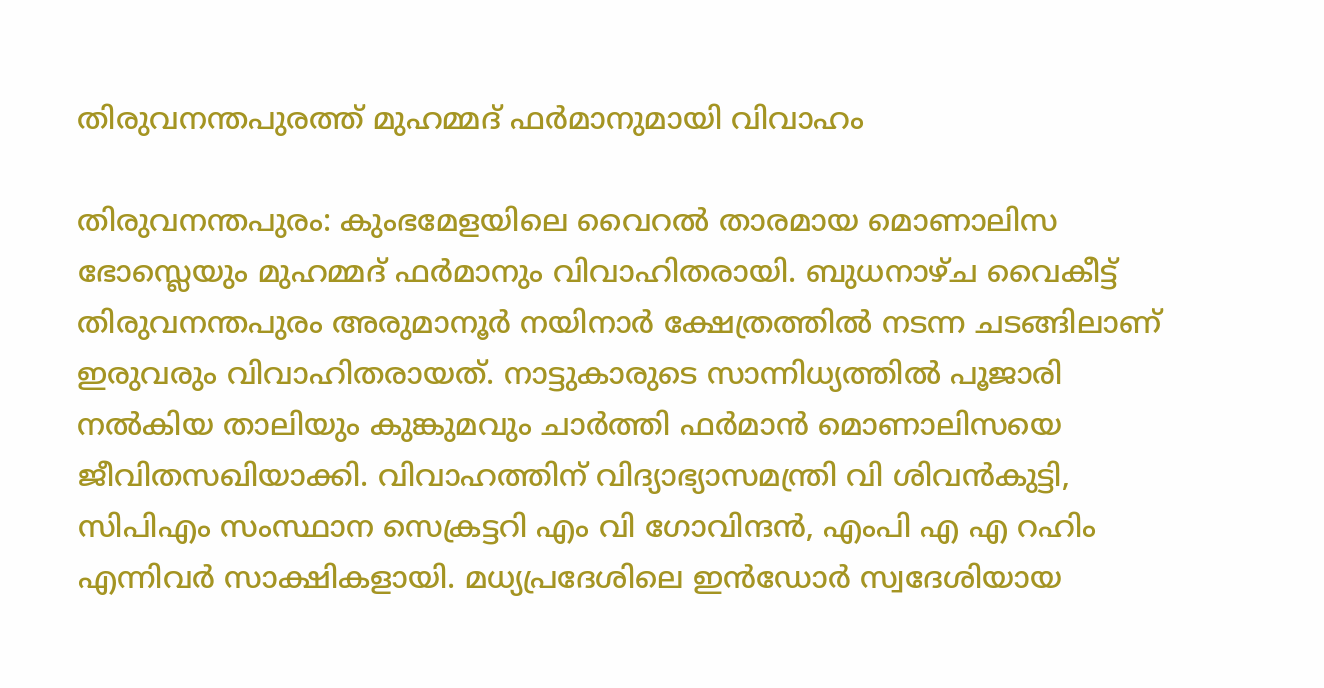തിരുവനന്തപുരത്ത് മുഹമ്മദ് ഫർമാനുമായി വിവാഹം

തിരുവനന്തപുരം: കുംഭമേളയിലെ വൈറൽ താരമായ മൊണാലിസ ഭോസ്ലെയും മുഹമ്മദ് ഫർമാനും വിവാഹിതരായി. ബുധനാഴ്ച വൈകീട്ട് തിരുവനന്തപുരം അരുമാനൂർ നയിനാർ ക്ഷേത്രത്തിൽ നടന്ന ചടങ്ങിലാണ് ഇരുവരും വിവാഹിതരായത്. നാട്ടുകാരുടെ സാന്നിധ്യത്തിൽ പൂജാരി നൽകിയ താലിയും കുങ്കുമവും ചാർത്തി ഫർമാൻ മൊണാലിസയെ ജീവിതസഖിയാക്കി. വിവാഹത്തിന് വിദ്യാഭ്യാസമന്ത്രി വി ശിവൻകുട്ടി, സിപിഎം സംസ്ഥാന സെക്രട്ടറി എം വി ഗോവിന്ദൻ, എംപി എ എ റഹിം എന്നിവർ സാക്ഷികളായി. മധ്യപ്രദേശിലെ ഇൻഡോർ സ്വദേശിയായ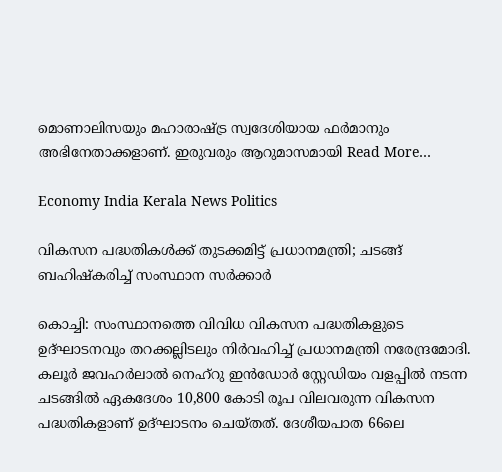മൊണാലിസയും മഹാരാഷ്ട്ര സ്വദേശിയായ ഫർമാനും അഭിനേതാക്കളാണ്. ഇരുവരും ആറുമാസമായി Read More…

Economy India Kerala News Politics

വികസന പദ്ധതികൾക്ക് തുടക്കമിട്ട് പ്രധാനമന്ത്രി; ചടങ്ങ് ബഹിഷ്‌കരിച്ച് സംസ്ഥാന സർക്കാർ

കൊച്ചി: സംസ്ഥാനത്തെ വിവിധ വികസന പദ്ധതികളുടെ ഉദ്ഘാടനവും തറക്കല്ലിടലും നിർവഹിച്ച് പ്രധാനമന്ത്രി നരേന്ദ്രമോദി. കലൂർ ജവഹർലാൽ നെഹ്റു ഇൻഡോർ സ്റ്റേഡിയം വളപ്പിൽ നടന്ന ചടങ്ങിൽ ഏകദേശം 10,800 കോടി രൂപ വിലവരുന്ന വികസന പദ്ധതികളാണ് ഉദ്ഘാടനം ചെയ്തത്. ദേശീയപാത 66ലെ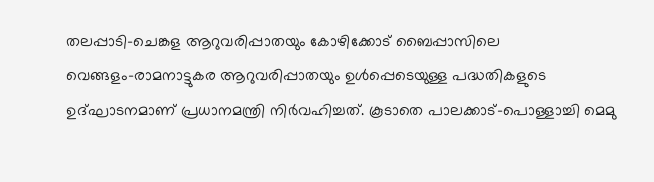തലപ്പാടി–ചെങ്കള ആറുവരിപ്പാതയും കോഴിക്കോട് ബൈപ്പാസിലെ വെങ്ങളം–രാമനാട്ടുകര ആറുവരിപ്പാതയും ഉൾപ്പെടെയുള്ള പദ്ധതികളുടെ ഉദ്ഘാടനമാണ് പ്രധാനമന്ത്രി നിർവഹിച്ചത്. കൂടാതെ പാലക്കാട്–പൊള്ളാച്ചി മെമു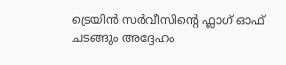ട്രെയിൻ സർവീസിന്റെ ഫ്ലാഗ് ഓഫ് ചടങ്ങും അദ്ദേഹം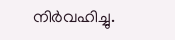നിർവഹിച്ചു.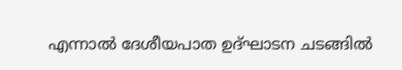എന്നാൽ ദേശീയപാത ഉദ്ഘാടന ചടങ്ങിൽ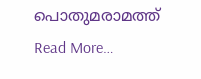പൊതുമരാമത്ത് Read More…